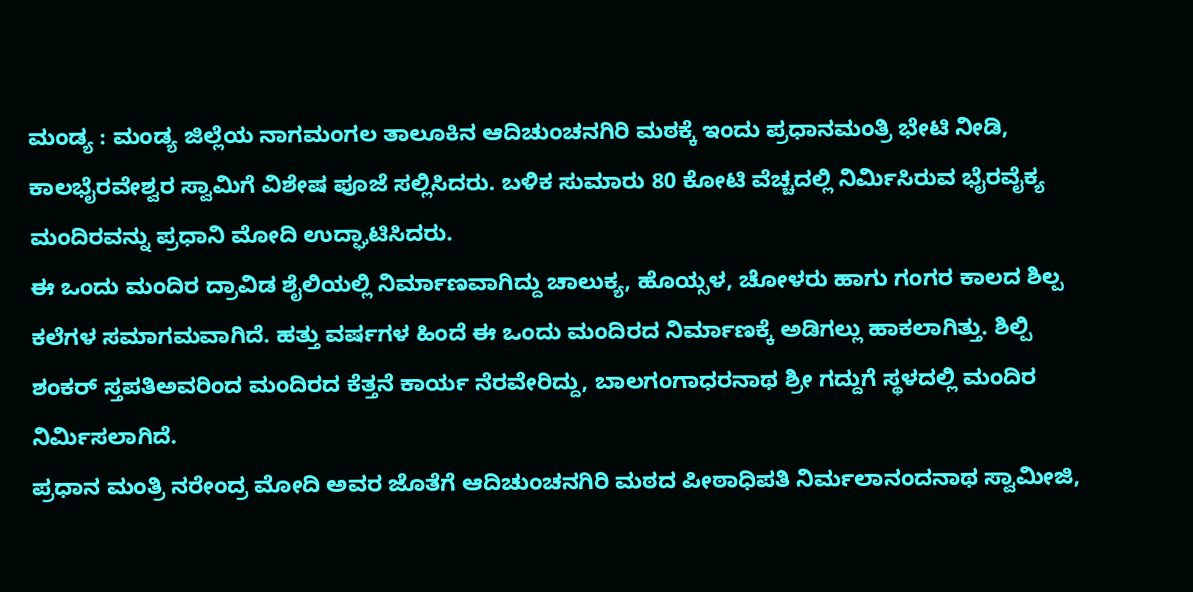ಮಂಡ್ಯ : ಮಂಡ್ಯ ಜಿಲ್ಲೆಯ ನಾಗಮಂಗಲ ತಾಲೂಕಿನ ಆದಿಚುಂಚನಗಿರಿ ಮಠಕ್ಕೆ ಇಂದು ಪ್ರಧಾನಮಂತ್ರಿ ಭೇಟಿ ನೀಡಿ, ಕಾಲಭೈರವೇಶ್ವರ ಸ್ವಾಮಿಗೆ ವಿಶೇಷ ಪೂಜೆ ಸಲ್ಲಿಸಿದರು. ಬಳಿಕ ಸುಮಾರು 80 ಕೋಟಿ ವೆಚ್ಚದಲ್ಲಿ ನಿರ್ಮಿಸಿರುವ ಭೈರವೈಕ್ಯ ಮಂದಿರವನ್ನು ಪ್ರಧಾನಿ ಮೋದಿ ಉದ್ಘಾಟಿಸಿದರು.
ಈ ಒಂದು ಮಂದಿರ ದ್ರಾವಿಡ ಶೈಲಿಯಲ್ಲಿ ನಿರ್ಮಾಣವಾಗಿದ್ದು ಚಾಲುಕ್ಯ, ಹೊಯ್ಸಳ, ಚೋಳರು ಹಾಗು ಗಂಗರ ಕಾಲದ ಶಿಲ್ಪ ಕಲೆಗಳ ಸಮಾಗಮವಾಗಿದೆ. ಹತ್ತು ವರ್ಷಗಳ ಹಿಂದೆ ಈ ಒಂದು ಮಂದಿರದ ನಿರ್ಮಾಣಕ್ಕೆ ಅಡಿಗಲ್ಲು ಹಾಕಲಾಗಿತ್ತು. ಶಿಲ್ಪಿ ಶಂಕರ್ ಸ್ತಪತಿಅವರಿಂದ ಮಂದಿರದ ಕೆತ್ತನೆ ಕಾರ್ಯ ನೆರವೇರಿದ್ದು, ಬಾಲಗಂಗಾಧರನಾಥ ಶ್ರೀ ಗದ್ದುಗೆ ಸ್ಥಳದಲ್ಲಿ ಮಂದಿರ ನಿರ್ಮಿಸಲಾಗಿದೆ.
ಪ್ರಧಾನ ಮಂತ್ರಿ ನರೇಂದ್ರ ಮೋದಿ ಅವರ ಜೊತೆಗೆ ಆದಿಚುಂಚನಗಿರಿ ಮಠದ ಪೀಠಾಧಿಪತಿ ನಿರ್ಮಲಾನಂದನಾಥ ಸ್ವಾಮೀಜಿ,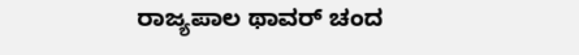ರಾಜ್ಯಪಾಲ ಥಾವರ್ ಚಂದ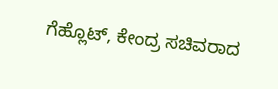ಗೆಹ್ಲೊಟ್, ಕೇಂದ್ರ ಸಚಿವರಾದ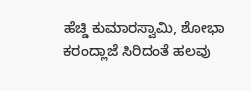ಹೆಚ್ಡಿ ಕುಮಾರಸ್ವಾಮಿ, ಶೋಭಾ ಕರಂದ್ಲಾಜೆ ಸಿರಿದಂತೆ ಹಲವು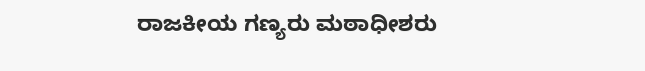ರಾಜಕೀಯ ಗಣ್ಯರು ಮಠಾಧೀಶರು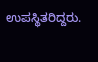ಉಪಸ್ಥಿತರಿದ್ದರು.